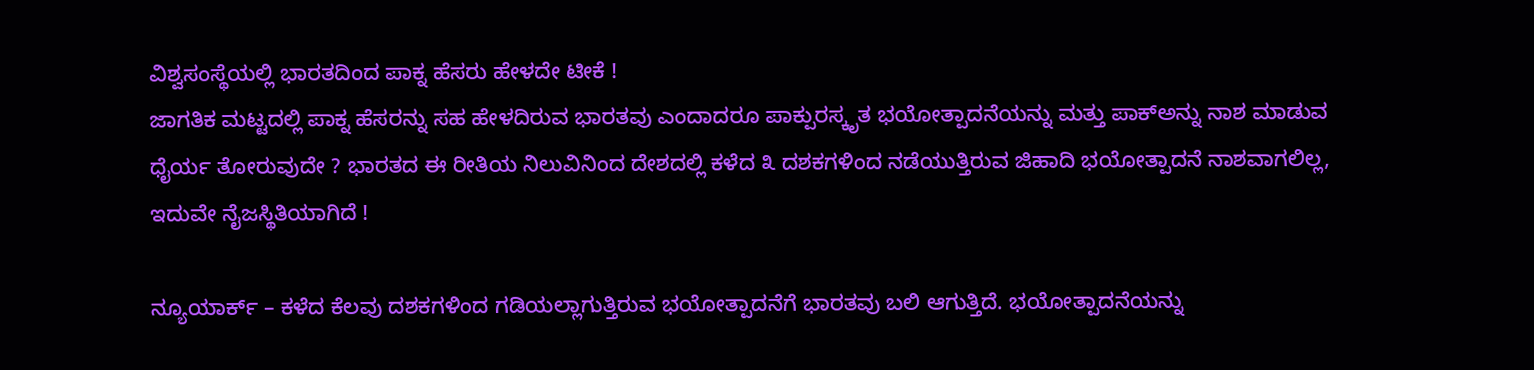ವಿಶ್ವಸಂಸ್ಥೆಯಲ್ಲಿ ಭಾರತದಿಂದ ಪಾಕ್ನ ಹೆಸರು ಹೇಳದೇ ಟೀಕೆ !
ಜಾಗತಿಕ ಮಟ್ಟದಲ್ಲಿ ಪಾಕ್ನ ಹೆಸರನ್ನು ಸಹ ಹೇಳದಿರುವ ಭಾರತವು ಎಂದಾದರೂ ಪಾಕ್ಪುರಸ್ಕೃತ ಭಯೋತ್ಪಾದನೆಯನ್ನು ಮತ್ತು ಪಾಕ್ಅನ್ನು ನಾಶ ಮಾಡುವ ಧೈರ್ಯ ತೋರುವುದೇ ? ಭಾರತದ ಈ ರೀತಿಯ ನಿಲುವಿನಿಂದ ದೇಶದಲ್ಲಿ ಕಳೆದ ೩ ದಶಕಗಳಿಂದ ನಡೆಯುತ್ತಿರುವ ಜಿಹಾದಿ ಭಯೋತ್ಪಾದನೆ ನಾಶವಾಗಲಿಲ್ಲ, ಇದುವೇ ನೈಜಸ್ಥಿತಿಯಾಗಿದೆ !

ನ್ಯೂಯಾರ್ಕ್ – ಕಳೆದ ಕೆಲವು ದಶಕಗಳಿಂದ ಗಡಿಯಲ್ಲಾಗುತ್ತಿರುವ ಭಯೋತ್ಪಾದನೆಗೆ ಭಾರತವು ಬಲಿ ಆಗುತ್ತಿದೆ. ಭಯೋತ್ಪಾದನೆಯನ್ನು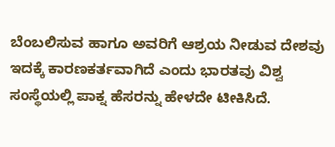ಬೆಂಬಲಿಸುವ ಹಾಗೂ ಅವರಿಗೆ ಆಶ್ರಯ ನೀಡುವ ದೇಶವು ಇದಕ್ಕೆ ಕಾರಣಕರ್ತವಾಗಿದೆ ಎಂದು ಭಾರತವು ವಿಶ್ವ ಸಂಸ್ಥೆಯಲ್ಲಿ ಪಾಕ್ನ ಹೆಸರನ್ನು ಹೇಳದೇ ಟೀಕಿಸಿದೆ.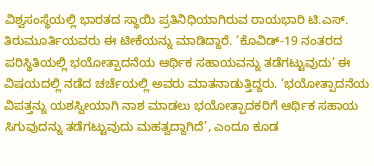ವಿಶ್ವಸಂಸ್ಥೆಯಲ್ಲಿ ಭಾರತದ ಸ್ಥಾಯಿ ಪ್ರತಿನಿಧಿಯಾಗಿರುವ ರಾಯಭಾರಿ ಟಿ.ಎಸ್. ತಿರುಮೂರ್ತಿಯವರು ಈ ಟೀಕೆಯನ್ನು ಮಾಡಿದ್ದಾರೆ. ‘ಕೊವಿಡ್-19 ನಂತರದ ಪರಿಸ್ಥಿತಿಯಲ್ಲಿ ಭಯೋತ್ಪಾದನೆಯ ಆರ್ಥಿಕ ಸಹಾಯವನ್ನು ತಡೆಗಟ್ಟುವುದು’ ಈ ವಿಷಯದಲ್ಲಿ ನಡೆದ ಚರ್ಚೆಯಲ್ಲಿ ಅವರು ಮಾತನಾಡುತ್ತಿದ್ದರು. ‘ಭಯೋತ್ಪಾದನೆಯ ವಿಪತ್ತನ್ನು ಯಶಸ್ವೀಯಾಗಿ ನಾಶ ಮಾಡಲು ಭಯೋತ್ಪಾದಕರಿಗೆ ಆರ್ಥಿಕ ಸಹಾಯ ಸಿಗುವುದನ್ನು ತಡೆಗಟ್ಟುವುದು ಮಹತ್ವದ್ದಾಗಿದೆ’, ಎಂದೂ ಕೂಡ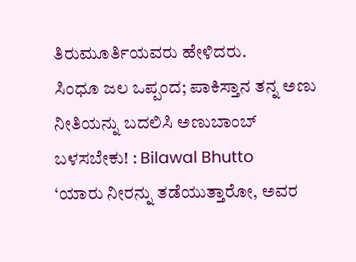ತಿರುಮೂರ್ತಿಯವರು ಹೇಳಿದರು.
ಸಿಂಧೂ ಜಲ ಒಪ್ಪಂದ; ಪಾಕಿಸ್ತಾನ ತನ್ನ ಅಣು ನೀತಿಯನ್ನು ಬದಲಿಸಿ ಅಣುಬಾಂಬ್ ಬಳಸಬೇಕು! : Bilawal Bhutto
‘ಯಾರು ನೀರನ್ನು ತಡೆಯುತ್ತಾರೋ, ಅವರ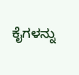ಕೈಗಳನ್ನು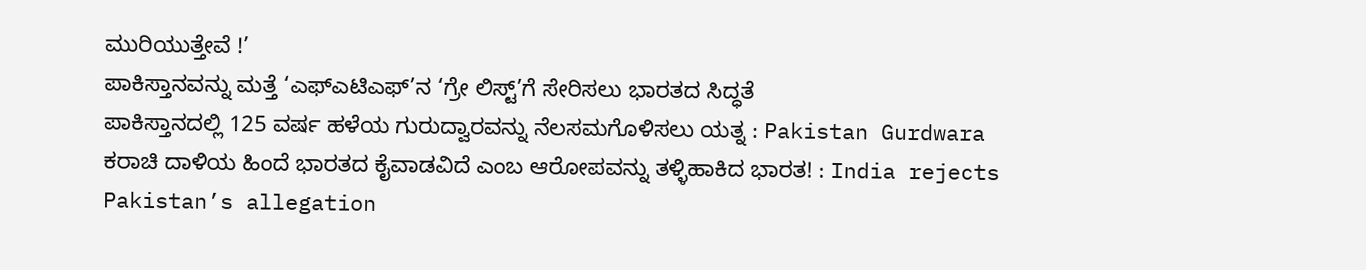ಮುರಿಯುತ್ತೇವೆ !’
ಪಾಕಿಸ್ತಾನವನ್ನು ಮತ್ತೆ ‘ಎಫ್ಎಟಿಎಫ್’ನ ‘ಗ್ರೇ ಲಿಸ್ಟ್’ಗೆ ಸೇರಿಸಲು ಭಾರತದ ಸಿದ್ಧತೆ
ಪಾಕಿಸ್ತಾನದಲ್ಲಿ 125 ವರ್ಷ ಹಳೆಯ ಗುರುದ್ವಾರವನ್ನು ನೆಲಸಮಗೊಳಿಸಲು ಯತ್ನ : Pakistan Gurdwara
ಕರಾಚಿ ದಾಳಿಯ ಹಿಂದೆ ಭಾರತದ ಕೈವಾಡವಿದೆ ಎಂಬ ಆರೋಪವನ್ನು ತಳ್ಳಿಹಾಕಿದ ಭಾರತ! : India rejects Pakistan’s allegation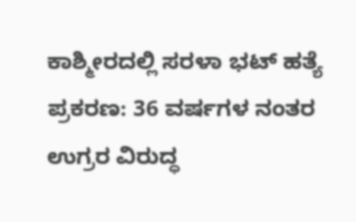ಕಾಶ್ಮೀರದಲ್ಲಿ ಸರಳಾ ಭಟ್ ಹತ್ಯೆ ಪ್ರಕರಣ: 36 ವರ್ಷಗಳ ನಂತರ ಉಗ್ರರ ವಿರುದ್ಧ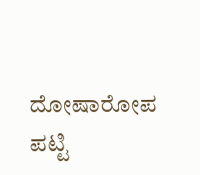ದೋಷಾರೋಪ ಪಟ್ಟಿ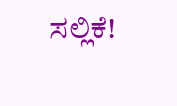ಸಲ್ಲಿಕೆ!